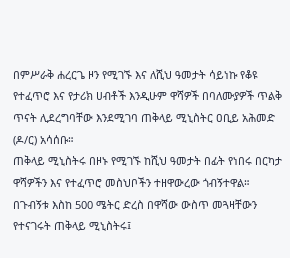በምሥራቅ ሐረርጌ ዞን የሚገኙ እና ለሺህ ዓመታት ሳይነኩ የቆዩ የተፈጥሮ እና የታሪክ ሀብቶች እንዲሁም ዋሻዎች በባለሙያዎች ጥልቅ ጥናት ሊደረግባቸው እንደሚገባ ጠቅላይ ሚኒስትር ዐቢይ አሕመድ (ዶ/ር) አሳሰቡ።
ጠቅላይ ሚኒስትሩ በዞኑ የሚገኙ ከሺህ ዓመታት በፊት የነበሩ በርካታ ዋሻዎችን እና የተፈጥሮ መስህቦችን ተዘዋውረው ጎብኝተዋል።
በጉብኝቱ እስከ 500 ሜትር ድረስ በዋሻው ውስጥ መጓዛቸውን የተናገሩት ጠቅላይ ሚኒስትሩ፤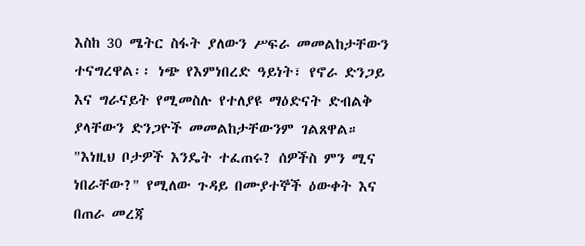እስከ 30 ሜትር ስፋት ያለውን ሥፍራ መመልከታቸውን ተናግረዋል፡፡ ነጭ የእምነበረድ ዓይነት፣ የኖራ ድንጋይ እና ግራናይት የሚመስሉ የተለያዩ ማዕድናት ድብልቅ ያላቸውን ድንጋዮች መመልከታቸውንም ገልጸዋል።
"እነዚህ ቦታዎች እንዴት ተፈጠሩ? ሰዎችስ ምን ሚና ነበራቸው?" የሚለው ጉዳይ በሙያተኞች ዕውቀት እና በጠራ መረጃ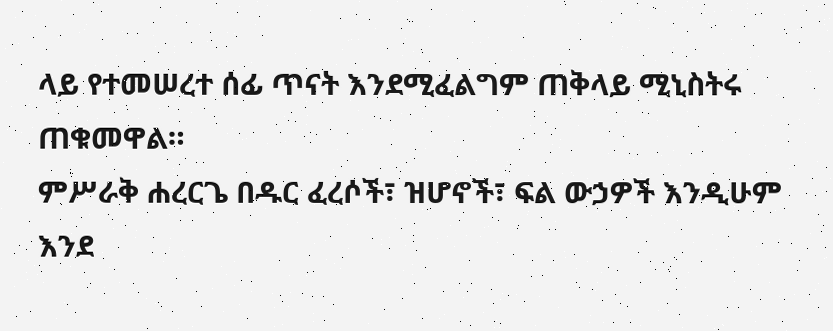ላይ የተመሠረተ ሰፊ ጥናት እንደሚፈልግም ጠቅላይ ሚኒስትሩ ጠቁመዋል።
ምሥራቅ ሐረርጌ በዱር ፈረሶች፣ ዝሆኖች፣ ፍል ውኃዎች እንዲሁም እንደ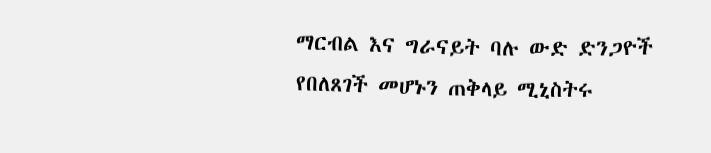ማርብል እና ግራናይት ባሉ ውድ ድንጋዮች የበለጸገች መሆኑን ጠቅላይ ሚኒስትሩ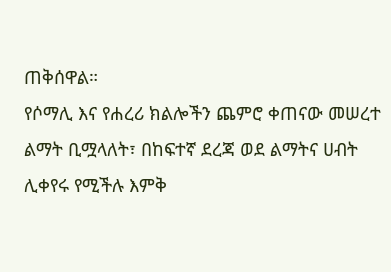ጠቅሰዋል።
የሶማሊ እና የሐረሪ ክልሎችን ጨምሮ ቀጠናው መሠረተ ልማት ቢሟላለት፣ በከፍተኛ ደረጃ ወደ ልማትና ሀብት ሊቀየሩ የሚችሉ እምቅ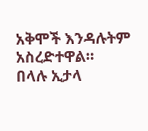አቅሞች እንዳሉትም አስረድተዋል።
በላሉ ኢታላ